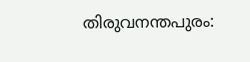തിരുവനന്തപുരം: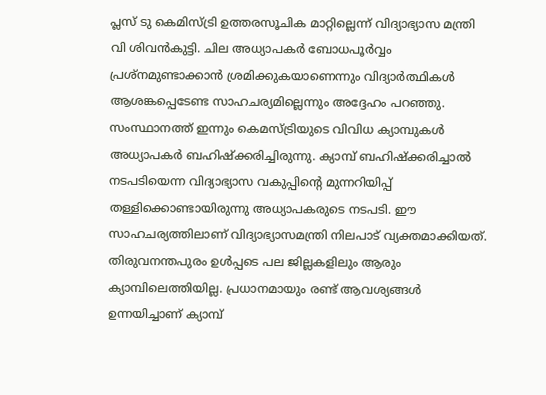പ്ലസ് ടു കെമിസ്ട്രി ഉത്തരസൂചിക മാറ്റില്ലെന്ന് വിദ്യാഭ്യാസ മന്ത്രി വി ശിവൻകുട്ടി. ചില അധ്യാപകർ ബോധപൂർവ്വം പ്രശ്നമുണ്ടാക്കാൻ ശ്രമിക്കുകയാണെന്നും വിദ്യാർത്ഥികൾ ആശങ്കപ്പെടേണ്ട സാഹചര്യമില്ലെന്നും അദ്ദേഹം പറഞ്ഞു. സംസ്ഥാനത്ത് ഇന്നും കെമസ്ട്രിയുടെ വിവിധ ക്യാമ്പുകൾ അധ്യാപകർ ബഹിഷ്ക്കരിച്ചിരുന്നു. ക്യാമ്പ് ബഹിഷ്ക്കരിച്ചാൽ നടപടിയെന്ന വിദ്യാഭ്യാസ വകുപ്പിന്റെ മുന്നറിയിപ്പ് തള്ളിക്കൊണ്ടായിരുന്നു അധ്യാപകരുടെ നടപടി. ഈ സാഹചര്യത്തിലാണ് വിദ്യാഭ്യാസമന്ത്രി നിലപാട് വ്യക്തമാക്കിയത്.
തിരുവനന്തപുരം ഉൾപ്പടെ പല ജില്ലകളിലും ആരും ക്യാമ്പിലെത്തിയില്ല. പ്രധാനമായും രണ്ട് ആവശ്യങ്ങൾ ഉന്നയിച്ചാണ് ക്യാമ്പ്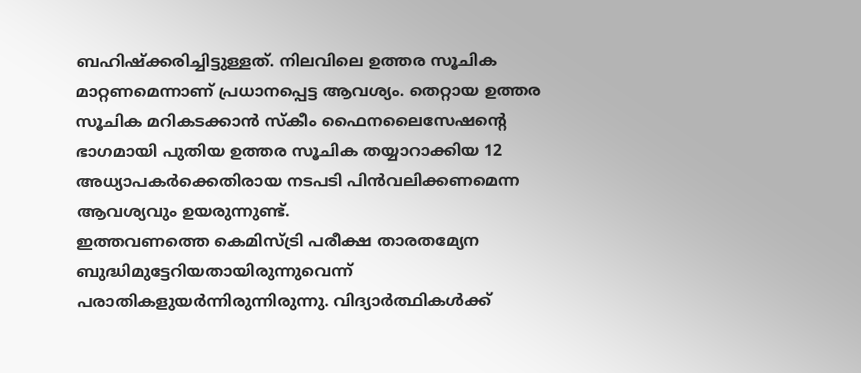ബഹിഷ്ക്കരിച്ചിട്ടുള്ളത്. നിലവിലെ ഉത്തര സൂചിക മാറ്റണമെന്നാണ് പ്രധാനപ്പെട്ട ആവശ്യം. തെറ്റായ ഉത്തര സൂചിക മറികടക്കാൻ സ്കീം ഫൈനലൈസേഷന്റെ ഭാഗമായി പുതിയ ഉത്തര സൂചിക തയ്യാറാക്കിയ 12 അധ്യാപകർക്കെതിരായ നടപടി പിൻവലിക്കണമെന്ന ആവശ്യവും ഉയരുന്നുണ്ട്.
ഇത്തവണത്തെ കെമിസ്ട്രി പരീക്ഷ താരതമ്യേന ബുദ്ധിമുട്ടേറിയതായിരുന്നുവെന്ന് പരാതികളുയർന്നിരുന്നിരുന്നു. വിദ്യാർത്ഥികൾക്ക്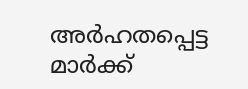അർഹതപ്പെട്ട മാർക്ക്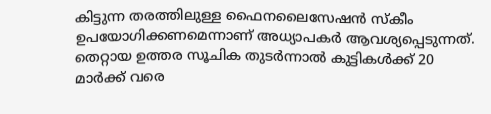കിട്ടുന്ന തരത്തിലുള്ള ഫൈനലൈസേഷൻ സ്കീം ഉപയോഗിക്കണമെന്നാണ് അധ്യാപകർ ആവശ്യപ്പെടുന്നത്. തെറ്റായ ഉത്തര സൂചിക തുടർന്നാൽ കുട്ടികൾക്ക് 20 മാർക്ക് വരെ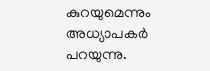കുറയുമെന്നും അധ്യാപകർ പറയുന്നു.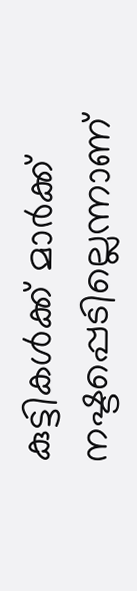കുട്ടികൾക്ക് മാർക്ക് നഷ്ടപ്പെടില്ലെന്നാണ്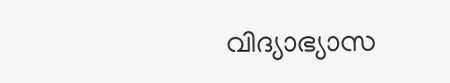വിദ്യാഭ്യാസ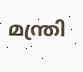മന്ത്രി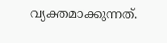വ്യക്തമാക്കുന്നത്.